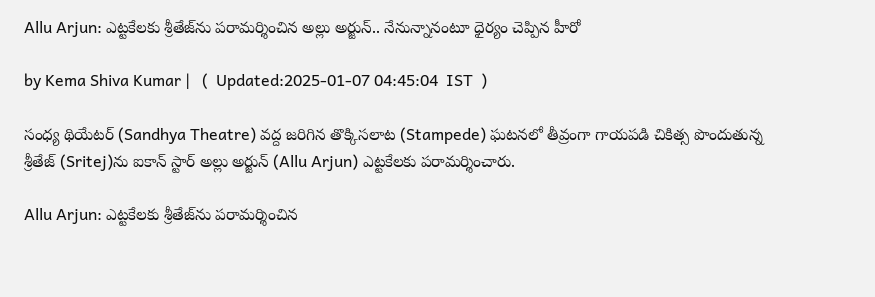Allu Arjun: ఎట్టకేలకు శ్రీతేజ్‌ను పరామర్శించిన అల్లు అర్జున్.. నేనున్నానంటూ ధైర్యం చెప్పిన హీరో

by Kema Shiva Kumar |   (  Updated:2025-01-07 04:45:04  IST  )

సంధ్య థియేటర్ (Sandhya Theatre) వద్ద జరిగిన తొక్కిసలాట (Stampede) ఘటనలో తీవ్రంగా గాయపడి చికిత్స పొందుతున్న శ్రీతేజ్‌ (Sritej)ను ఐకాన్ స్టార్ అల్లు అర్జున్ (Allu Arjun) ఎట్టకేలకు పరామర్శించారు.

Allu Arjun: ఎట్టకేలకు శ్రీతేజ్‌ను పరామర్శించిన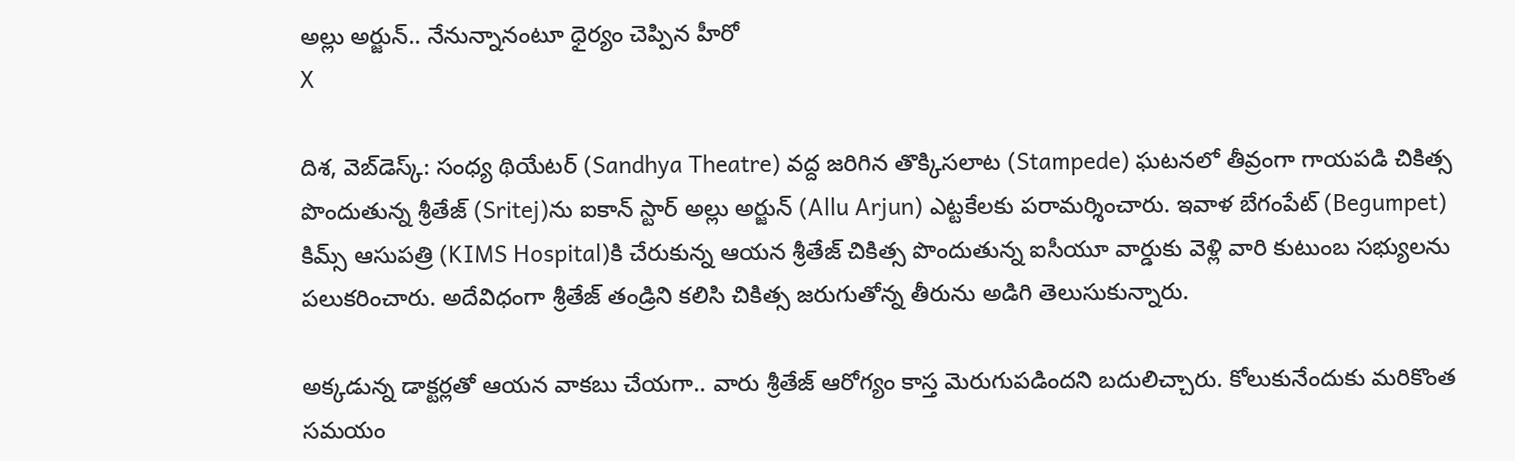అల్లు అర్జున్.. నేనున్నానంటూ ధైర్యం చెప్పిన హీరో
X

దిశ, వెబ్‌డెస్క్: సంధ్య థియేటర్ (Sandhya Theatre) వద్ద జరిగిన తొక్కిసలాట (Stampede) ఘటనలో తీవ్రంగా గాయపడి చికిత్స పొందుతున్న శ్రీతేజ్‌ (Sritej)ను ఐకాన్ స్టార్ అల్లు అర్జున్ (Allu Arjun) ఎట్టకేలకు పరామర్శించారు. ఇవాళ బేగంపేట్ (Begumpet) కిమ్స్ ఆసుపత్రి (KIMS Hospital)కి చేరుకున్న ఆయన శ్రీతేజ్‌ చికిత్స పొందుతున్న ఐసీయూ వార్డుకు వెళ్లి వారి కుటుంబ సభ్యులను పలుకరించారు. అదేవిధంగా శ్రీతేజ్ తండ్రిని కలిసి చికిత్స జరుగుతోన్న తీరును అడిగి తెలుసుకున్నారు.

అక్కడున్న డాక్టర్లతో ఆయన వాకబు చేయగా.. వారు శ్రీతేజ్ ఆరోగ్యం కాస్త మెరుగుపడిందని బదులిచ్చారు. కోలుకునేందుకు మరికొంత సమయం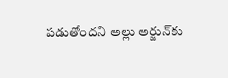పడుతోందని అల్లు అర్జున్‌కు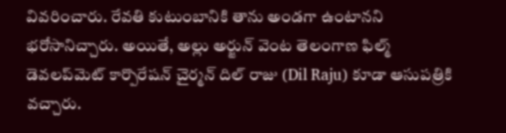వివరించారు. రేవతి కుటుంబానికి తాను అండగా ఉంటానని భరోసానిచ్చారు. అయితే, అల్లు అర్జున్ వెంట తెలంగాణ ఫిల్మ్ డెవలప్‌మెట్ కార్పొరేషన్ చైర్మన్ దిల్ రాజు (Dil Raju) కూడా ఆసుపత్రికి వచ్చారు.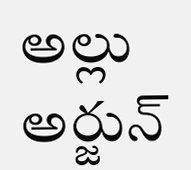అల్లు అర్జున్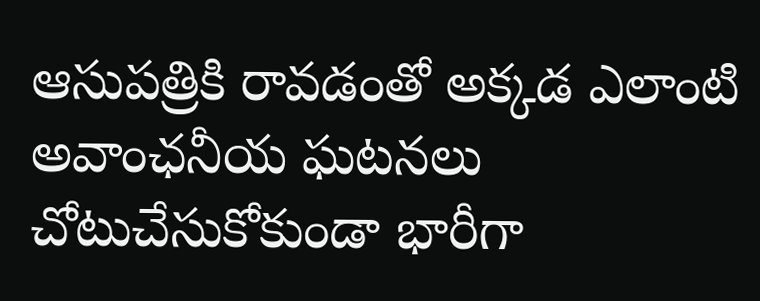ఆసుపత్రికి రావడంతో అక్కడ ఎలాంటి అవాంఛనీయ ఘటనలు చోటుచేసుకోకుండా భారీగా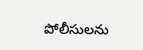పోలీసులను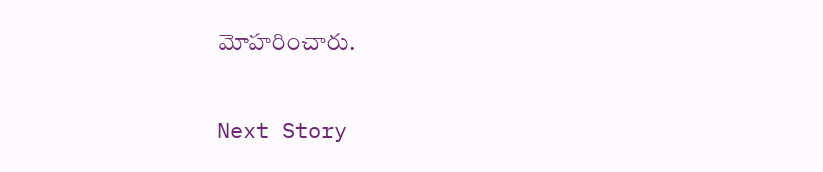మోహరించారు.

Next Story